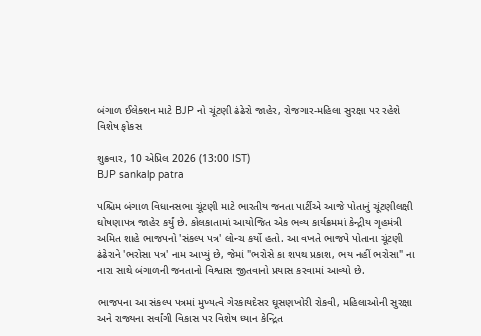બંગાળ ઈલેક્શન માટે BJP નો ચૂંટણી ઢંઢેરો જાહેર, રોજગાર-મહિલા સુરક્ષા પર રહેશે વિશેષ ફોકસ

શુક્રવાર, 10 એપ્રિલ 2026 (13:00 IST)
BJP sankalp patra

પશ્ચિમ બંગાળ વિધાનસભા ચૂંટણી માટે ભારતીય જનતા પાર્ટીએ આજે પોતાનું ચૂંટણીલક્ષી ઘોષણાપત્ર જાહેર કર્યું છે. કોલકાતામાં આયોજિત એક ભવ્ય કાર્યક્રમમાં કેન્દ્રીય ગૃહમંત્રી અમિત શાહે ભાજપનો 'સંકલ્પ પત્ર' લોન્ચ કર્યો હતો. આ વખતે ભાજપે પોતાના ચૂંટણી ઢંઢેરાને 'ભરોસા પત્ર' નામ આપ્યું છે, જેમાં "ભરોસે કા શપથ પ્રકાશ, ભય નહીં ભરોસા" ના નારા સાથે બંગાળની જનતાનો વિશ્વાસ જીતવાનો પ્રયાસ કરવામાં આવ્યો છે.

ભાજપના આ સંકલ્પ પત્રમાં મુખ્યત્વે ગેરકાયદેસર ઘૂસણખોરી રોકવી, મહિલાઓની સુરક્ષા અને રાજ્યના સર્વાંગી વિકાસ પર વિશેષ ધ્યાન કેન્દ્રિત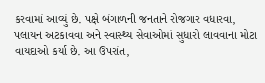કરવામાં આવ્યું છે. પક્ષે બંગાળની જનતાને રોજગાર વધારવા, પલાયન અટકાવવા અને સ્વાસ્થ્ય સેવાઓમાં સુધારો લાવવાના મોટા વાયદાઓ કર્યા છે. આ ઉપરાંત,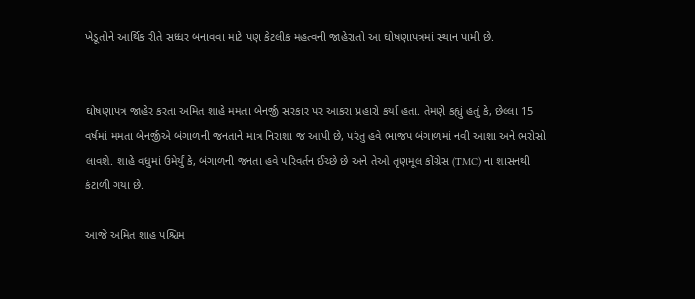ખેડૂતોને આર્થિક રીતે સધ્ધર બનાવવા માટે પણ કેટલીક મહત્વની જાહેરાતો આ ઘોષણાપત્રમાં સ્થાન પામી છે.


ઘોષણાપત્ર જાહેર કરતા અમિત શાહે મમતા બેનર્જી સરકાર પર આકરા પ્રહારો કર્યા હતા. તેમણે કહ્યું હતું કે, છેલ્લા 15 વર્ષમાં મમતા બેનર્જીએ બંગાળની જનતાને માત્ર નિરાશા જ આપી છે, પરંતુ હવે ભાજપ બંગાળમાં નવી આશા અને ભરોસો લાવશે. શાહે વધુમાં ઉમેર્યું કે, બંગાળની જનતા હવે પરિવર્તન ઈચ્છે છે અને તેઓ તૃણમૂલ કોંગ્રેસ (TMC) ના શાસનથી કંટાળી ગયા છે.

આજે અમિત શાહ પશ્ચિમ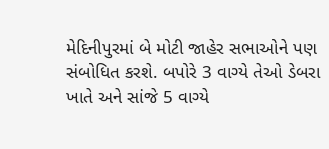મેદિનીપુરમાં બે મોટી જાહેર સભાઓને પણ સંબોધિત કરશે. બપોરે 3 વાગ્યે તેઓ ડેબરા ખાતે અને સાંજે 5 વાગ્યે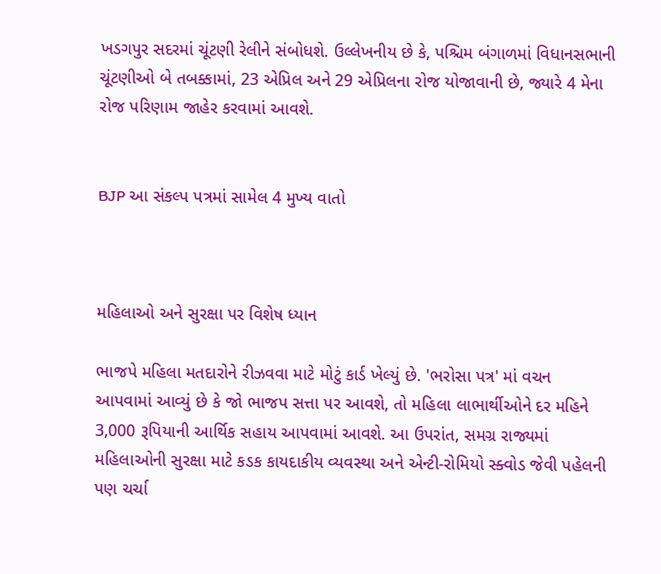ખડગપુર સદરમાં ચૂંટણી રેલીને સંબોધશે. ઉલ્લેખનીય છે કે, પશ્ચિમ બંગાળમાં વિધાનસભાની ચૂંટણીઓ બે તબક્કામાં, 23 એપ્રિલ અને 29 એપ્રિલના રોજ યોજાવાની છે, જ્યારે 4 મેના રોજ પરિણામ જાહેર કરવામાં આવશે.


BJP આ સંકલ્પ પત્રમાં સામેલ 4 મુખ્ય વાતો



મહિલાઓ અને સુરક્ષા પર વિશેષ ધ્યાન

ભાજપે મહિલા મતદારોને રીઝવવા માટે મોટું કાર્ડ ખેલ્યું છે. 'ભરોસા પત્ર' માં વચન આપવામાં આવ્યું છે કે જો ભાજપ સત્તા પર આવશે, તો મહિલા લાભાર્થીઓને દર મહિને 3,000 રૂપિયાની આર્થિક સહાય આપવામાં આવશે. આ ઉપરાંત, સમગ્ર રાજ્યમાં મહિલાઓની સુરક્ષા માટે કડક કાયદાકીય વ્યવસ્થા અને એન્ટી-રોમિયો સ્ક્વોડ જેવી પહેલની પણ ચર્ચા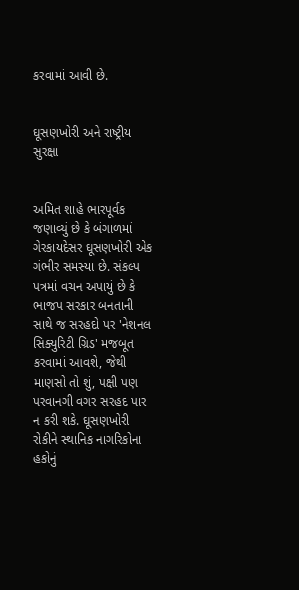કરવામાં આવી છે.


ઘૂસણખોરી અને રાષ્ટ્રીય સુરક્ષા


અમિત શાહે ભારપૂર્વક જણાવ્યું છે કે બંગાળમાં ગેરકાયદેસર ઘૂસણખોરી એક ગંભીર સમસ્યા છે. સંકલ્પ પત્રમાં વચન અપાયું છે કે ભાજપ સરકાર બનતાની સાથે જ સરહદો પર 'નેશનલ સિક્યુરિટી ગ્રિડ' મજબૂત કરવામાં આવશે, જેથી માણસો તો શું, પક્ષી પણ પરવાનગી વગર સરહદ પાર ન કરી શકે. ઘૂસણખોરી રોકીને સ્થાનિક નાગરિકોના હકોનું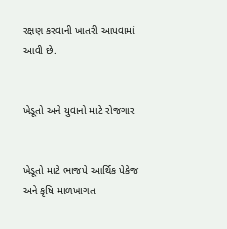રક્ષણ કરવાની ખાતરી આપવામાં આવી છે.


ખેડૂતો અને યુવાનો માટે રોજગાર


ખેડૂતો માટે ભાજપે આર્થિક પેકેજ અને કૃષિ માળખાગત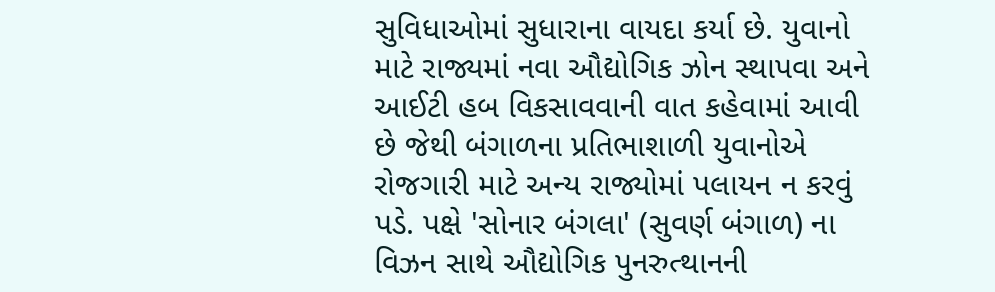સુવિધાઓમાં સુધારાના વાયદા કર્યા છે. યુવાનો માટે રાજ્યમાં નવા ઔદ્યોગિક ઝોન સ્થાપવા અને આઈટી હબ વિકસાવવાની વાત કહેવામાં આવી છે જેથી બંગાળના પ્રતિભાશાળી યુવાનોએ રોજગારી માટે અન્ય રાજ્યોમાં પલાયન ન કરવું પડે. પક્ષે 'સોનાર બંગલા' (સુવર્ણ બંગાળ) ના વિઝન સાથે ઔદ્યોગિક પુનરુત્થાનની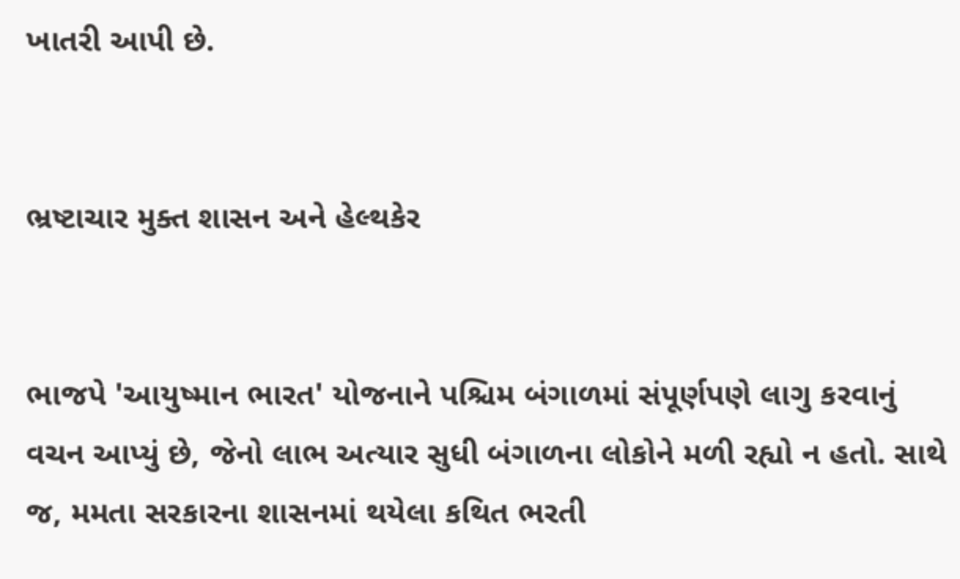ખાતરી આપી છે.


ભ્રષ્ટાચાર મુક્ત શાસન અને હેલ્થકેર


ભાજપે 'આયુષ્માન ભારત' યોજનાને પશ્ચિમ બંગાળમાં સંપૂર્ણપણે લાગુ કરવાનું વચન આપ્યું છે, જેનો લાભ અત્યાર સુધી બંગાળના લોકોને મળી રહ્યો ન હતો. સાથે જ, મમતા સરકારના શાસનમાં થયેલા કથિત ભરતી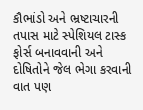કૌભાંડો અને ભ્રષ્ટાચારની તપાસ માટે સ્પેશિયલ ટાસ્ક ફોર્સ બનાવવાની અને દોષિતોને જેલ ભેગા કરવાની વાત પણ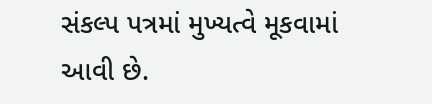સંકલ્પ પત્રમાં મુખ્યત્વે મૂકવામાં આવી છે.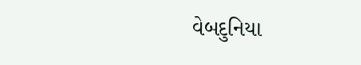વેબદુનિયા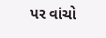પર વાંચો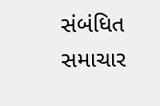સંબંધિત સમાચાર